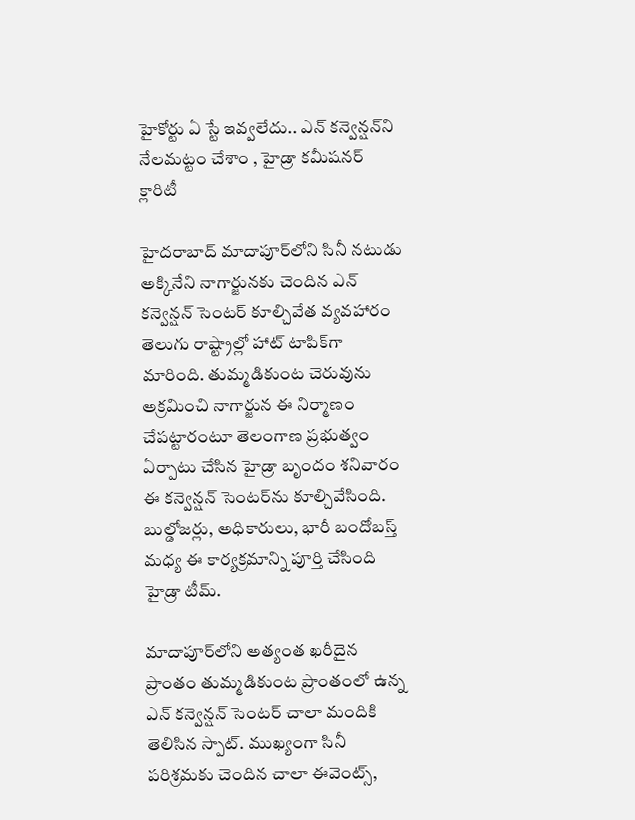హైకోర్టు ఏ స్టే ఇవ్వలేదు.. ఎన్ కన్వెన్షన్‌ని నేలమట్టం చేశాం , హైడ్రా కమీషనర్ క్లారిటీ

హైదరాబాద్ మాదాపూర్‌లోని సినీ నటుడు అక్కినేని నాగార్జునకు చెందిన ఎన్ కన్వెన్షన్ సెంటర్ కూల్చివేత వ్యవహారం తెలుగు రాష్ట్రాల్లో హాట్ టాపిక్‌గా మారింది. తుమ్మడికుంట చెరువును అక్రమించి నాగార్జున ఈ నిర్మాణం చేపట్టారంటూ తెలంగాణ ప్రభుత్వం ఏర్పాటు చేసిన హైడ్రా బృందం శనివారం ఈ కన్వెన్షన్ సెంటర్‌ను కూల్చివేసింది. బుల్డోజర్లు, అధికారులు, భారీ బందోబస్త్ మధ్య ఈ కార్యక్రమాన్ని పూర్తి చేసింది హైడ్రా టీమ్.

మాదాపూర్‌లోని అత్యంత ఖరీదైన ప్రాంతం తుమ్మడికుంట ప్రాంతంలో ఉన్న ఎన్ కన్వెన్షన్ సెంటర్ చాలా మందికి తెలిసిన స్పాట్. ముఖ్యంగా సినీ పరిశ్రమకు చెందిన చాలా ఈవెంట్స్,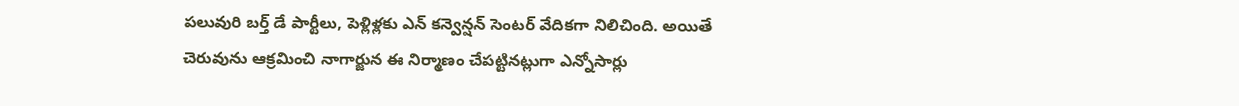పలువురి బర్త్ డే పార్టీలు, పెళ్లిళ్లకు ఎన్ కన్వెన్షన్ సెంటర్ వేదికగా నిలిచింది. అయితే చెరువును ఆక్రమించి నాగార్జున ఈ నిర్మాణం చేపట్టినట్లుగా ఎన్నోసార్లు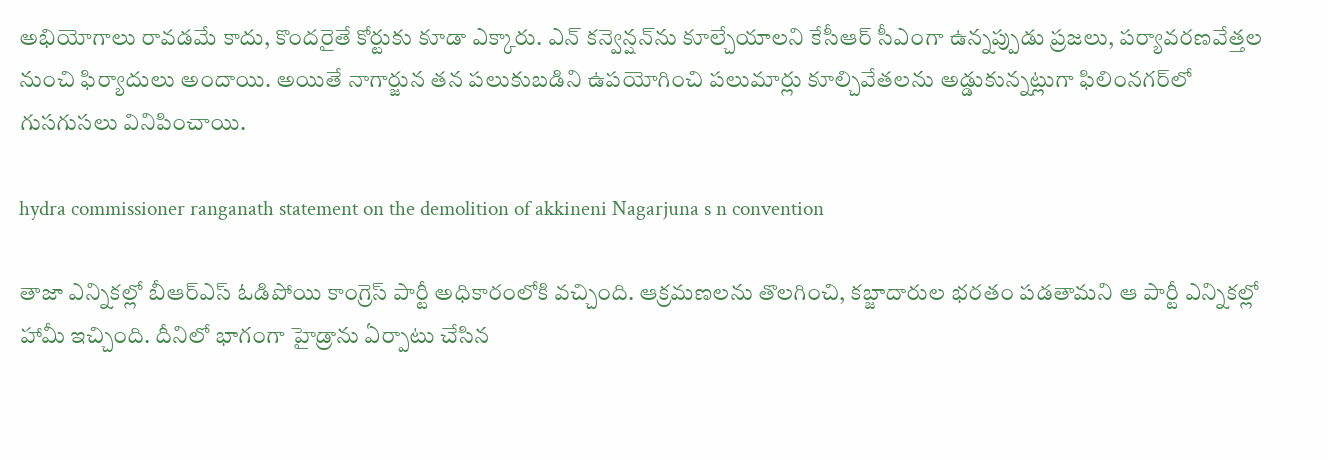అభియోగాలు రావడమే కాదు, కొందరైతే కోర్టుకు కూడా ఎక్కారు. ఎన్ కన్వెన్షన్‌ను కూల్చేయాలని కేసీఆర్ సీఎంగా ఉన్నప్పుడు ప్రజలు, పర్యావరణవేత్తల నుంచి ఫిర్యాదులు అందాయి. అయితే నాగార్జున తన పలుకుబడిని ఉపయోగించి పలుమార్లు కూల్చివేతలను అడ్డుకున్నట్లుగా ఫిలింనగర్‌లో గుసగుసలు వినిపించాయి.

hydra commissioner ranganath statement on the demolition of akkineni Nagarjuna s n convention

తాజా ఎన్నికల్లో బీఆర్ఎస్ ఓడిపోయి కాంగ్రెస్ పార్టీ అధికారంలోకి వచ్చింది. ఆక్రమణలను తొలగించి, కబ్జాదారుల భరతం పడతామని ఆ పార్టీ ఎన్నికల్లో హామీ ఇచ్చింది. దీనిలో భాగంగా హైడ్రాను ఏర్పాటు చేసిన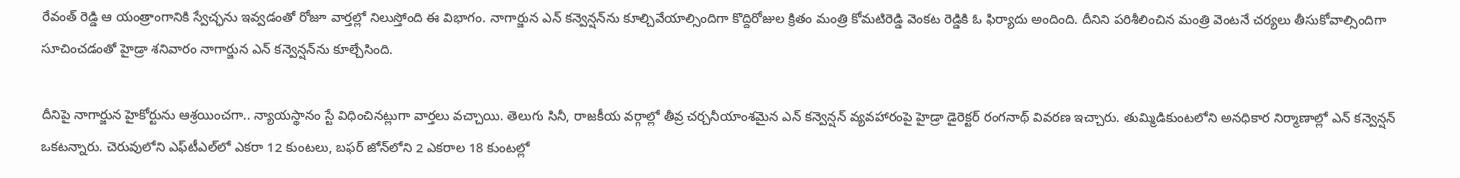రేవంత్ రెడ్డి ఆ యంత్రాంగానికి స్వేచ్ఛను ఇవ్వడంతో రోజూ వార్తల్లో నిలుస్తోంది ఈ విభాగం. నాగార్జున ఎన్ కన్వెన్షన్‌ను కూల్చివేయాల్సిందిగా కొద్దిరోజుల క్రితం మంత్రి కోమటిరెడ్డి వెంకట రెడ్డికి ఓ ఫిర్యాదు అందింది. దీనిని పరిశీలించిన మంత్రి వెంటనే చర్యలు తీసుకోవాల్సిందిగా సూచించడంతో హైడ్రా శనివారం నాగార్జున ఎన్ కన్వెన్షన్‌ను కూల్చేసింది.

దీనిపై నాగార్జున హైకోర్టును ఆశ్రయించగా.. న్యాయస్థానం స్టే విధించినట్లుగా వార్తలు వచ్చాయి. తెలుగు సినీ, రాజకీయ వర్గాల్లో తీవ్ర చర్చనీయాంశమైన ఎన్ కన్వెన్షన్ వ్యవహారంపై హైడ్రా డైరెక్టర్ రంగనాథ్ వివరణ ఇచ్చారు. తుమ్మిడికుంటలోని అనధికార నిర్మాణాల్లో ఎన్ కన్వెన్షన్ ఒకటన్నారు. చెరువులోని ఎఫ్‌టీఎల్‌లో ఎకరా 12 కుంటలు, బఫర్ జోన్‌లోని 2 ఎకరాల 18 కుంటల్లో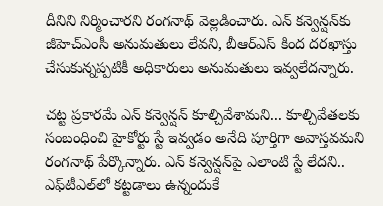దీనిని నిర్మించారని రంగనాథ్ వెల్లడించారు. ఎన్ కన్వెన్షన్‌కు జీహెచ్ఎంసీ అనుమతులు లేవని, బీఆర్ఎస్ కింద దరఖాస్తు చేసుకున్నప్పటికీ అధికారులు అనుమతులు ఇవ్వలేదన్నారు.

చట్ట ప్రకారమే ఎన్‌ కన్వెన్షన్‌ కూల్చివేశామని... కూల్చివేతలకు సంబంధించి హైకోర్టు స్టే ఇవ్వడం అనేది పూర్తిగా అవాస్తవమని రంగనాథ్ పేర్కొన్నారు. ఎన్‌ కన్వెన్షన్‌పై ఎలాంటి స్టే లేదని.. ఎఫ్‌టీఎల్‌లో కట్టడాలు ఉన్నందుకే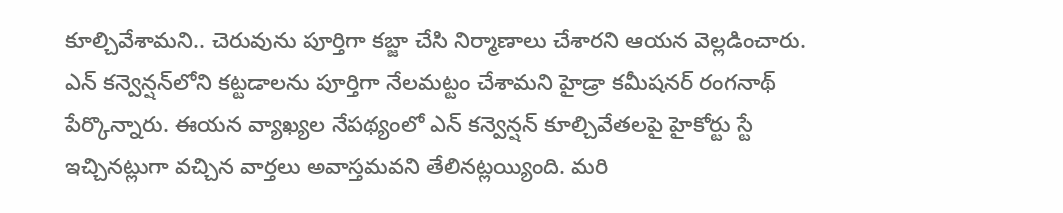కూల్చివేశామని.. చెరువును పూర్తిగా కబ్జా చేసి నిర్మాణాలు చేశారని ఆయన వెల్లడించారు. ఎన్‌ కన్వెన్షన్‌లోని కట్టడాలను పూర్తిగా నేలమట్టం చేశామని హైడ్రా కమీషనర్ రంగనాథ్ పేర్కొన్నారు. ఈయన వ్యాఖ్యల నేపథ్యంలో ఎన్ కన్వెన్షన్ కూల్చివేతలపై హైకోర్టు స్టే ఇచ్చినట్లుగా వచ్చిన వార్తలు అవాస్తమవని తేలినట్లయ్యింది. మరి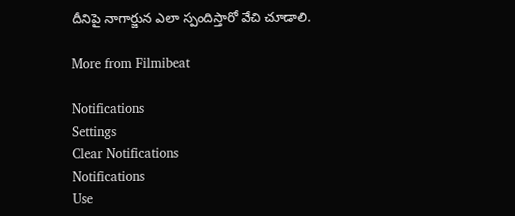దీనిపై నాగార్జున ఎలా స్పందిస్తారో వేచి చూడాలి.

More from Filmibeat

Notifications
Settings
Clear Notifications
Notifications
Use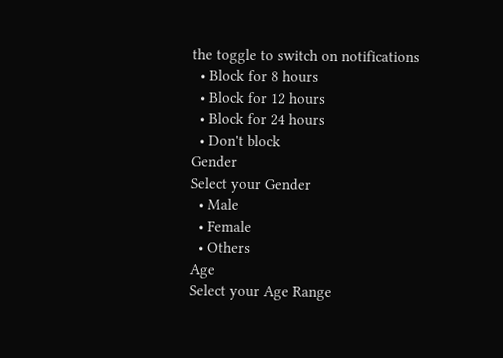the toggle to switch on notifications
  • Block for 8 hours
  • Block for 12 hours
  • Block for 24 hours
  • Don't block
Gender
Select your Gender
  • Male
  • Female
  • Others
Age
Select your Age Range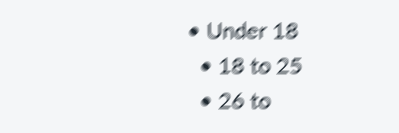• Under 18
  • 18 to 25
  • 26 to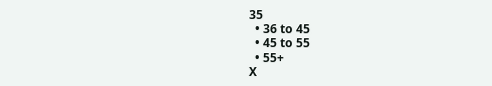35
  • 36 to 45
  • 45 to 55
  • 55+
X